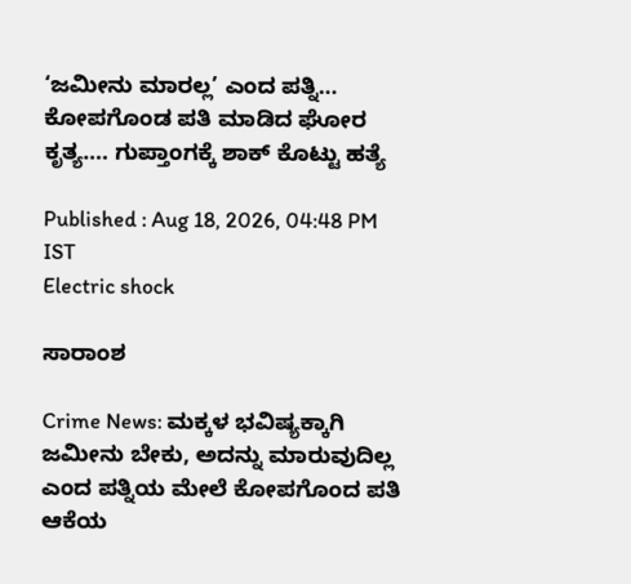‘ಜಮೀನು ಮಾರಲ್ಲ’ ಎಂದ ಪತ್ನಿ… ಕೋಪಗೊಂಡ ಪತಿ ಮಾಡಿದ ಘೋರ ಕೃತ್ಯ…. ಗುಪ್ತಾಂಗಕ್ಕೆ ಶಾಕ್ ಕೊಟ್ಟು ಹತ್ಯೆ

Published : Aug 18, 2026, 04:48 PM IST
Electric shock

ಸಾರಾಂಶ

Crime News: ಮಕ್ಕಳ ಭವಿಷ್ಯಕ್ಕಾಗಿ ಜಮೀನು ಬೇಕು, ಅದನ್ನು ಮಾರುವುದಿಲ್ಲ ಎಂದ ಪತ್ನಿಯ ಮೇಲೆ ಕೋಪಗೊಂದ ಪತಿ ಆಕೆಯ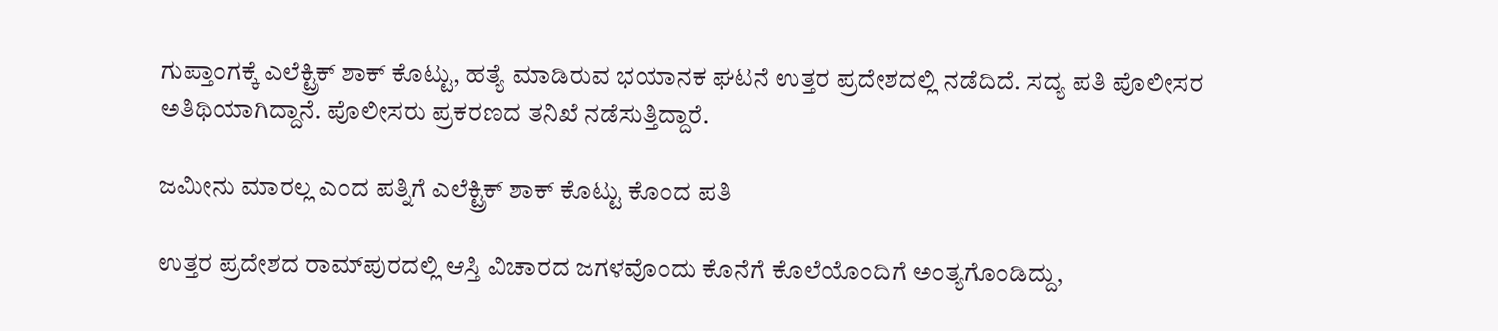ಗುಪ್ತಾಂಗಕ್ಕೆ ಎಲೆಕ್ಟ್ರಿಕ್ ಶಾಕ್ ಕೊಟ್ಟು, ಹತ್ಯೆ ಮಾಡಿರುವ ಭಯಾನಕ ಘಟನೆ ಉತ್ತರ ಪ್ರದೇಶದಲ್ಲಿ ನಡೆದಿದೆ. ಸದ್ಯ ಪತಿ ಪೊಲೀಸರ ಅತಿಥಿಯಾಗಿದ್ದಾನೆ. ಪೊಲೀಸರು ಪ್ರಕರಣದ ತನಿಖೆ ನಡೆಸುತ್ತಿದ್ದಾರೆ.

ಜಮೀನು ಮಾರಲ್ಲ ಎಂದ ಪತ್ನಿಗೆ ಎಲೆಕ್ಟ್ರಿಕ್ ಶಾಕ್ ಕೊಟ್ಟು ಕೊಂದ ಪತಿ

ಉತ್ತರ ಪ್ರದೇಶದ ರಾಮ್‌ಪುರದಲ್ಲಿ ಆಸ್ತಿ ವಿಚಾರದ ಜಗಳವೊಂದು ಕೊನೆಗೆ ಕೊಲೆಯೊಂದಿಗೆ ಅಂತ್ಯಗೊಂಡಿದ್ದು,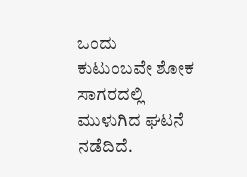ಒಂದು ಕುಟುಂಬವೇ ಶೋಕ ಸಾಗರದಲ್ಲಿ ಮುಳುಗಿದ ಘಟನೆ ನಡೆದಿದೆ.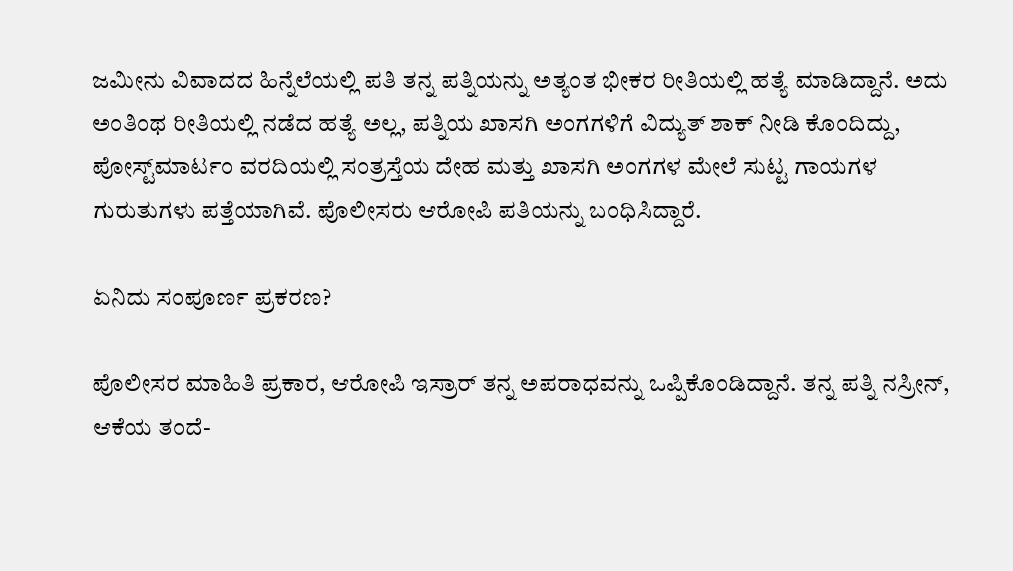ಜಮೀನು ವಿವಾದದ ಹಿನ್ನೆಲೆಯಲ್ಲಿ ಪತಿ ತನ್ನ ಪತ್ನಿಯನ್ನು ಅತ್ಯಂತ ಭೀಕರ ರೀತಿಯಲ್ಲಿ ಹತ್ಯೆ ಮಾಡಿದ್ದಾನೆ. ಅದು ಅಂತಿಂಥ ರೀತಿಯಲ್ಲಿ ನಡೆದ ಹತ್ಯೆ ಅಲ್ಲ, ಪತ್ನಿಯ ಖಾಸಗಿ ಅಂಗಗಳಿಗೆ ವಿದ್ಯುತ್ ಶಾಕ್ ನೀಡಿ ಕೊಂದಿದ್ದು, ಪೋಸ್ಟ್‌ಮಾರ್ಟಂ ವರದಿಯಲ್ಲಿ ಸಂತ್ರಸ್ತೆಯ ದೇಹ ಮತ್ತು ಖಾಸಗಿ ಅಂಗಗಳ ಮೇಲೆ ಸುಟ್ಟ ಗಾಯಗಳ ಗುರುತುಗಳು ಪತ್ತೆಯಾಗಿವೆ. ಪೊಲೀಸರು ಆರೋಪಿ ಪತಿಯನ್ನು ಬಂಧಿಸಿದ್ದಾರೆ.

ಏನಿದು ಸಂಪೂರ್ಣ ಪ್ರಕರಣ?

ಪೊಲೀಸರ ಮಾಹಿತಿ ಪ್ರಕಾರ, ಆರೋಪಿ ಇಸ್ರಾರ್ ತನ್ನ ಅಪರಾಧವನ್ನು ಒಪ್ಪಿಕೊಂಡಿದ್ದಾನೆ. ತನ್ನ ಪತ್ನಿ ನಸ್ರೀನ್, ಆಕೆಯ ತಂದೆ-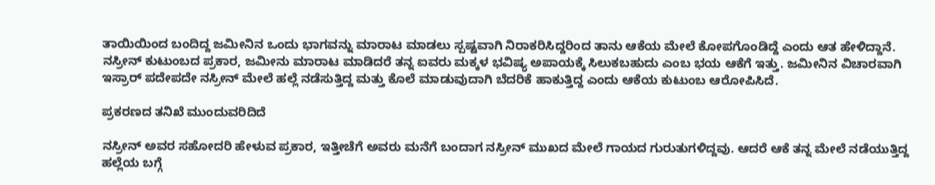ತಾಯಿಯಿಂದ ಬಂದಿದ್ದ ಜಮೀನಿನ ಒಂದು ಭಾಗವನ್ನು ಮಾರಾಟ ಮಾಡಲು ಸ್ಪಷ್ಟವಾಗಿ ನಿರಾಕರಿಸಿದ್ದರಿಂದ ತಾನು ಆಕೆಯ ಮೇಲೆ ಕೋಪಗೊಂಡಿದ್ದೆ ಎಂದು ಆತ ಹೇಳಿದ್ದಾನೆ. ನಸ್ರೀನ್ ಕುಟುಂಬದ ಪ್ರಕಾರ, ಜಮೀನು ಮಾರಾಟ ಮಾಡಿದರೆ ತನ್ನ ಐವರು ಮಕ್ಕಳ ಭವಿಷ್ಯ ಅಪಾಯಕ್ಕೆ ಸಿಲುಕಬಹುದು ಎಂಬ ಭಯ ಆಕೆಗೆ ಇತ್ತು. ಜಮೀನಿನ ವಿಚಾರವಾಗಿ ಇಸ್ರಾರ್ ಪದೇಪದೇ ನಸ್ರೀನ್ ಮೇಲೆ ಹಲ್ಲೆ ನಡೆಸುತ್ತಿದ್ದ ಮತ್ತು ಕೊಲೆ ಮಾಡುವುದಾಗಿ ಬೆದರಿಕೆ ಹಾಕುತ್ತಿದ್ದ ಎಂದು ಆಕೆಯ ಕುಟುಂಬ ಆರೋಪಿಸಿದೆ.

ಪ್ರಕರಣದ ತನಿಖೆ ಮುಂದುವರಿದಿದೆ

ನಸ್ರೀನ್ ಅವರ ಸಹೋದರಿ ಹೇಳುವ ಪ್ರಕಾರ, ಇತ್ತೀಚೆಗೆ ಅವರು ಮನೆಗೆ ಬಂದಾಗ ನಸ್ರೀನ್ ಮುಖದ ಮೇಲೆ ಗಾಯದ ಗುರುತುಗಳಿದ್ದವು. ಆದರೆ ಆಕೆ ತನ್ನ ಮೇಲೆ ನಡೆಯುತ್ತಿದ್ದ ಹಲ್ಲೆಯ ಬಗ್ಗೆ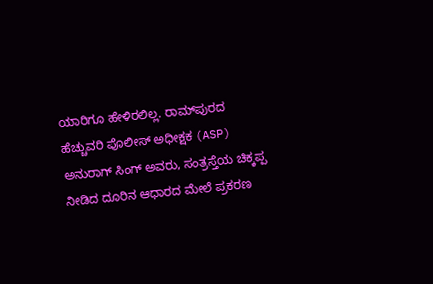ಯಾರಿಗೂ ಹೇಳಿರಲಿಲ್ಲ. ರಾಮ್‌ಪುರದ ಹೆಚ್ಚುವರಿ ಪೊಲೀಸ್ ಅಧೀಕ್ಷಕ (ASP) ಅನುರಾಗ್ ಸಿಂಗ್ ಅವರು, ಸಂತ್ರಸ್ತೆಯ ಚಿಕ್ಕಪ್ಪ ನೀಡಿದ ದೂರಿನ ಆಧಾರದ ಮೇಲೆ ಪ್ರಕರಣ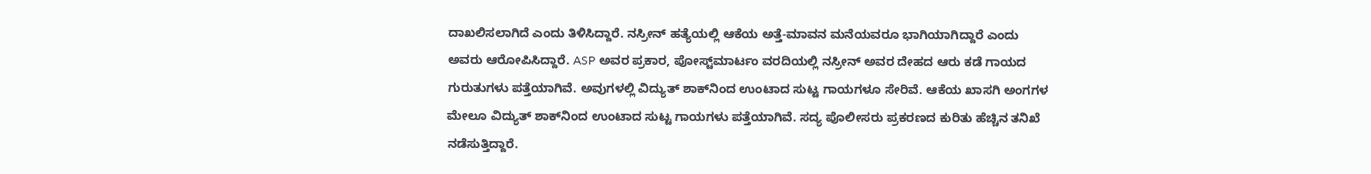ದಾಖಲಿಸಲಾಗಿದೆ ಎಂದು ತಿಳಿಸಿದ್ದಾರೆ. ನಸ್ರೀನ್ ಹತ್ಯೆಯಲ್ಲಿ ಆಕೆಯ ಅತ್ತೆ-ಮಾವನ ಮನೆಯವರೂ ಭಾಗಿಯಾಗಿದ್ದಾರೆ ಎಂದು ಅವರು ಆರೋಪಿಸಿದ್ದಾರೆ. ASP ಅವರ ಪ್ರಕಾರ, ಪೋಸ್ಟ್‌ಮಾರ್ಟಂ ವರದಿಯಲ್ಲಿ ನಸ್ರೀನ್ ಅವರ ದೇಹದ ಆರು ಕಡೆ ಗಾಯದ ಗುರುತುಗಳು ಪತ್ತೆಯಾಗಿವೆ. ಅವುಗಳಲ್ಲಿ ವಿದ್ಯುತ್ ಶಾಕ್‌ನಿಂದ ಉಂಟಾದ ಸುಟ್ಟ ಗಾಯಗಳೂ ಸೇರಿವೆ. ಆಕೆಯ ಖಾಸಗಿ ಅಂಗಗಳ ಮೇಲೂ ವಿದ್ಯುತ್ ಶಾಕ್‌ನಿಂದ ಉಂಟಾದ ಸುಟ್ಟ ಗಾಯಗಳು ಪತ್ತೆಯಾಗಿವೆ. ಸದ್ಯ ಪೊಲೀಸರು ಪ್ರಕರಣದ ಕುರಿತು ಹೆಚ್ಚಿನ ತನಿಖೆ ನಡೆಸುತ್ತಿದ್ದಾರೆ.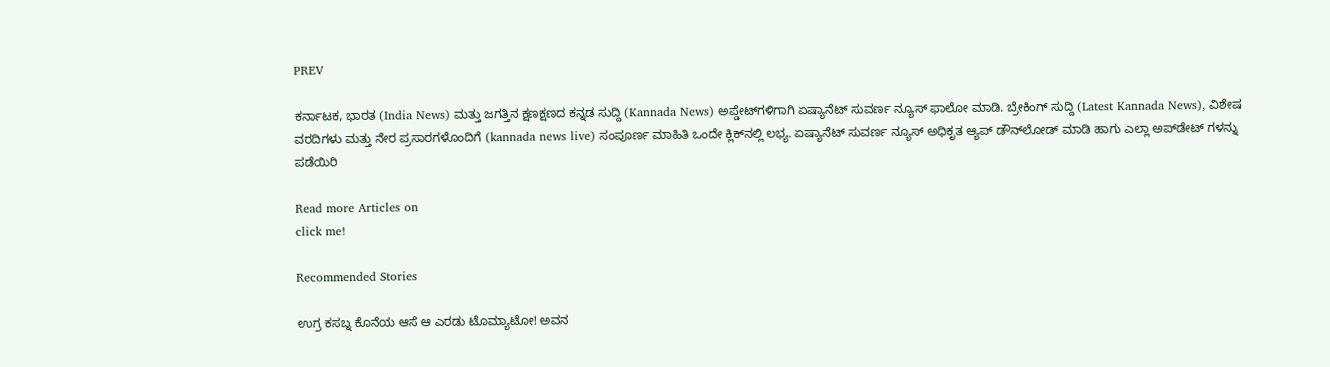PREV

ಕರ್ನಾಟಕ, ಭಾರತ (India News) ಮತ್ತು ಜಗತ್ತಿನ ಕ್ಷಣಕ್ಷಣದ ಕನ್ನಡ ಸುದ್ದಿ (Kannada News) ಅಪ್ಡೇಟ್‌ಗಳಿಗಾಗಿ ಏಷ್ಯಾನೆಟ್ ಸುವರ್ಣ ನ್ಯೂಸ್‌ ಫಾಲೋ ಮಾಡಿ. ಬ್ರೇಕಿಂಗ್ ಸುದ್ದಿ (Latest Kannada News), ವಿಶೇಷ ವರದಿಗಳು ಮತ್ತು ನೇರ ಪ್ರಸಾರಗಳೊಂದಿಗೆ (kannada news live) ಸಂಪೂರ್ಣ ಮಾಹಿತಿ ಒಂದೇ ಕ್ಲಿಕ್‌ನಲ್ಲಿ ಲಭ್ಯ. ಏಷ್ಯಾನೆಟ್ ಸುವರ್ಣ ನ್ಯೂಸ್ ಅಧಿಕೃತ ಆ್ಯಪ್ ಡೌನ್‌ಲೋಡ್ ಮಾಡಿ ಹಾಗು ಎಲ್ಲಾ ಅಪ್‌ಡೇಟ್ ಗಳನ್ನು ಪಡೆಯಿರಿ

Read more Articles on
click me!

Recommended Stories

ಉಗ್ರ ಕಸಬ್ನ ಕೊನೆಯ ಆಸೆ ಆ ಎರಡು ಟೊಮ್ಯಾಟೋ! ಅವನ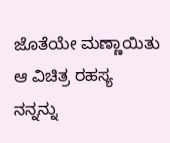ಜೊತೆಯೇ ಮಣ್ಣಾಯಿತು ಆ ವಿಚಿತ್ರ ರಹಸ್ಯ
ನನ್ನನ್ನು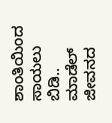ಶಾಂತಿಯಿಂದ ಸಾಯಲು ಬಿಡಿ.. ಮಾಡೆಲ್‌ ಜೀವನದ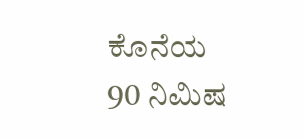ಕೊನೆಯ 90 ನಿಮಿಷ